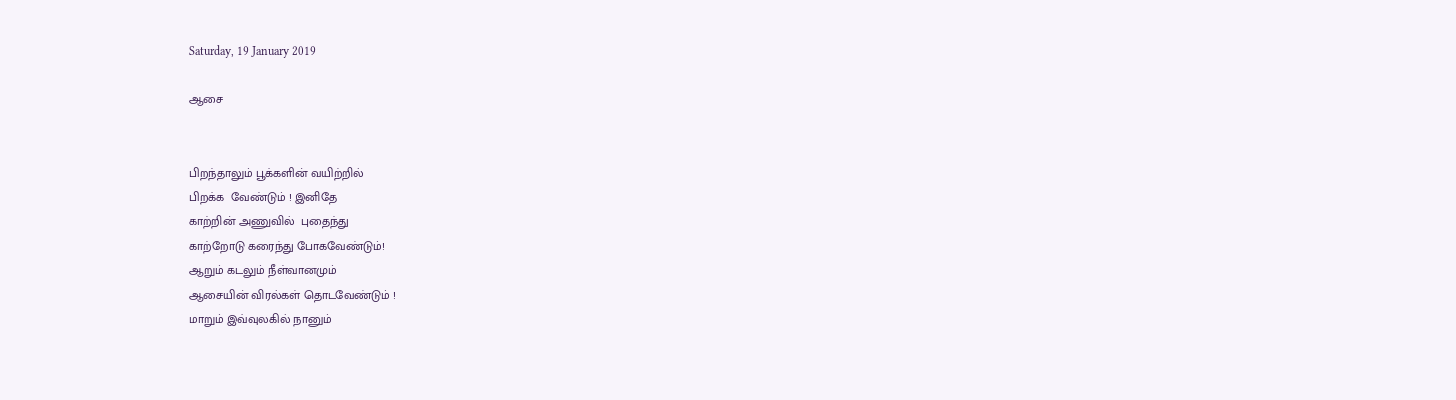Saturday, 19 January 2019

ஆசை


பிறந்தாலும் பூக்களின் வயிற்றில்
பிறக்க  வேண்டும் ! இனிதே
காற்றின் அணுவில்  புதைந்து
காற்றோடு கரைந்து போகவேண்டும்!
ஆறும் கடலும் நீள்வானமும்
ஆசையின் விரல்கள் தொடவேண்டும் !
மாறும் இவ்வுலகில் நானும்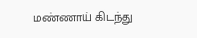மண்ணாய் கிடந்து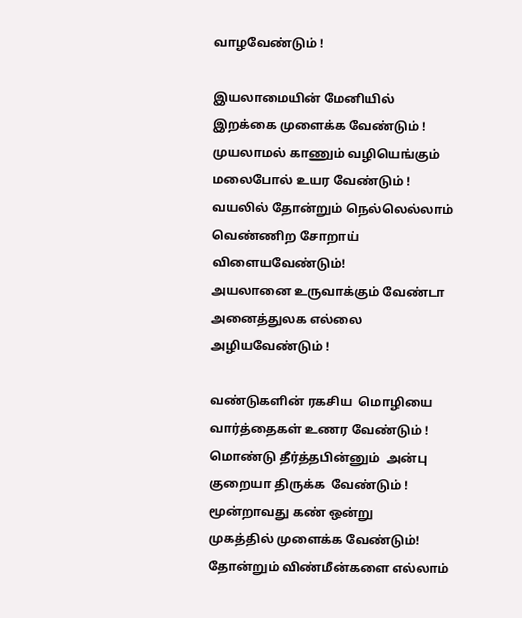வாழவேண்டும் !

இயலாமையின் மேனியில்
இறக்கை முளைக்க வேண்டும் !
முயலாமல் காணும் வழியெங்கும்
மலைபோல் உயர வேண்டும் !
வயலில் தோன்றும் நெல்லெல்லாம்
வெண்ணிற சோறாய் விளையவேண்டும்!
அயலானை உருவாக்கும் வேண்டா
அனைத்துலக எல்லை அழியவேண்டும் !

வண்டுகளின் ரகசிய  மொழியை
வார்த்தைகள் உணர வேண்டும் !
மொண்டு தீர்த்தபின்னும்  அன்பு
குறையா திருக்க  வேண்டும் !
மூன்றாவது கண் ஒன்று
முகத்தில் முளைக்க வேண்டும்!
தோன்றும் விண்மீன்களை எல்லாம்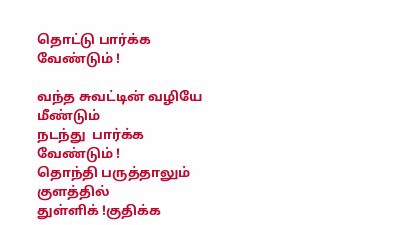தொட்டு பார்க்க வேண்டும் !

வந்த சுவட்டின் வழியே மீண்டும்
நடந்து  பார்க்க வேண்டும் !
தொந்தி பருத்தாலும் குளத்தில்
துள்ளிக் !குதிக்க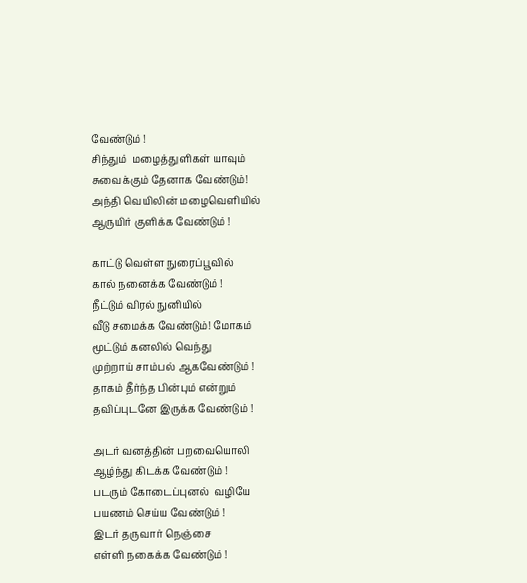வேண்டும் !
சிந்தும்  மழைத்துளிகள் யாவும்
சுவைக்கும் தேனாக வேண்டும்!
அந்தி வெயிலின் மழைவெளியில்
ஆருயிர் குளிக்க வேண்டும் !

காட்டு வெள்ள நுரைப்பூவில்
கால் நனைக்க வேண்டும் !
நீட்டும் விரல் நுனியில்
வீடு சமைக்க வேண்டும்! மோகம்
மூட்டும் கனலில் வெந்து
முற்றாய் சாம்பல் ஆகவேண்டும் !
தாகம் தீர்ந்த பின்பும் என்றும்
தவிப்புடனே இருக்க வேண்டும் !

அடர் வனத்தின் பறவையொலி
ஆழ்ந்து கிடக்க வேண்டும் !
படரும் கோடைப்புனல்  வழியே
பயணம் செய்ய வேண்டும் !
இடர் தருவார் நெஞ்சை
எள்ளி நகைக்க வேண்டும் !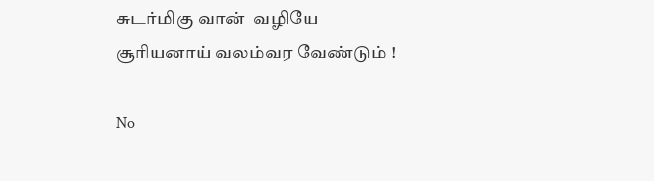சுடர்மிகு வான்  வழியே
சூரியனாய் வலம்வர வேண்டும் !

No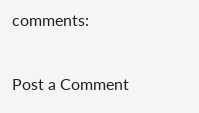comments:

Post a Comment